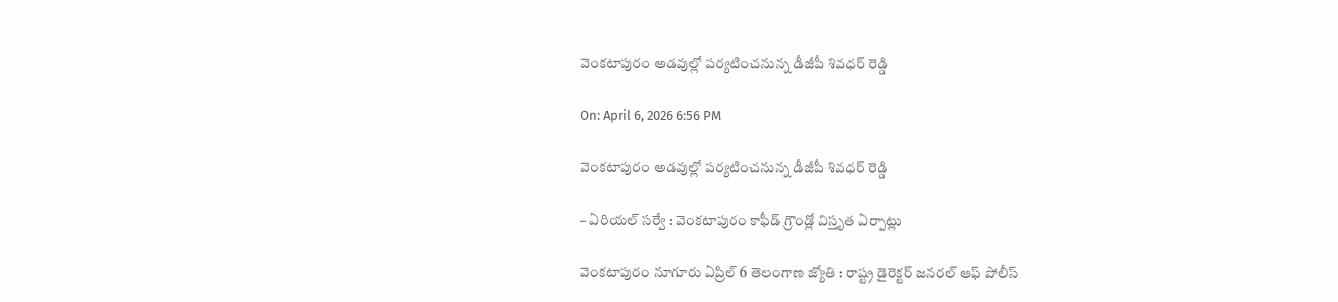వెంకటాపురం అడవుల్లో పర్యటించనున్న డీజీపీ శివధర్ రెడ్డి

On: April 6, 2026 6:56 PM

వెంకటాపురం అడవుల్లో పర్యటించనున్న డీజీపీ శివధర్ రెడ్డి

– ఏరియల్ సర్వే : వెంకటాపురం కాఫీడ్ గ్రౌండ్లో విస్తృత ఏర్పాట్లు

వెంకటాపురం నూగూరు ఏప్రిల్ 6 తెలంగాణ జ్యోతి : రాష్ట్ర డైరెక్టర్ జనరల్ ఆఫ్ పోలీస్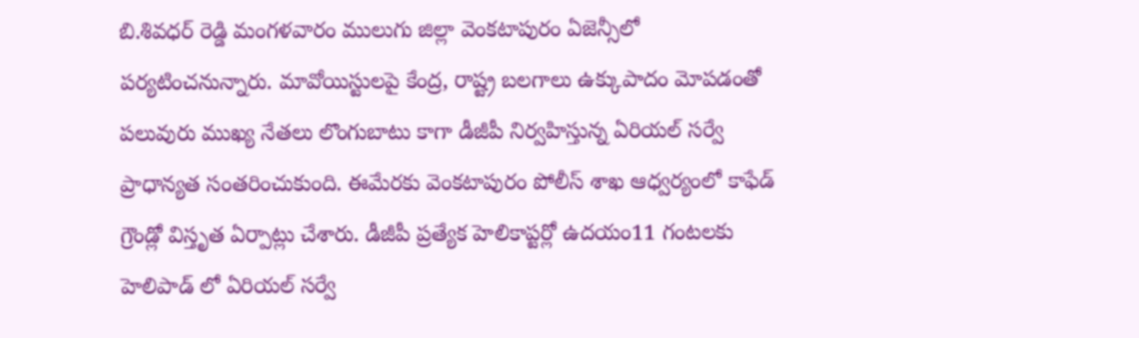బి.శివధర్ రెడ్డి మంగళవారం ములుగు జిల్లా వెంకటాపురం ఏజెన్సీలో పర్యటించనున్నారు. మావోయిస్టులపై కేంద్ర, రాష్ట్ర బలగాలు ఉక్కుపాదం మోపడంతో పలువురు ముఖ్య నేతలు లొంగుబాటు కాగా డీజీపీ నిర్వహిస్తున్న ఏరియల్ సర్వే ప్రాధాన్యత సంతరించుకుంది. ఈమేరకు వెంకటాపురం పోలీస్ శాఖ ఆధ్వర్యంలో కాఫేడ్ గ్రౌండ్లో విస్తృత ఏర్పాట్లు చేశారు. డీజీపీ ప్రత్యేక హెలికాప్టర్లో ఉదయం11 గంటలకు హెలిపాడ్ లో ఏరియల్ సర్వే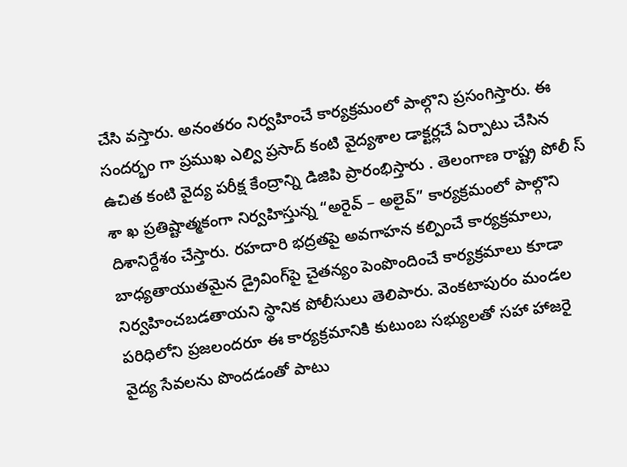చేసి వస్తారు. అనంతరం నిర్వహించే కార్యక్రమంలో పాల్గొని ప్రసంగిస్తారు. ఈ సందర్భం గా ప్రముఖ ఎల్వి ప్రసాద్ కంటి వైద్యశాల డాక్టర్లచే ఏర్పాటు చేసిన ఉచిత కంటి వైద్య పరీక్ష కేంద్రాన్ని డిజిపి ప్రారంభిస్తారు . తెలంగాణ రాష్ట్ర పోలీ స్ శా ఖ ప్రతిష్టాత్మకంగా నిర్వహిస్తున్న “అరైవ్ – అలైవ్” కార్యక్రమంలో పాల్గొని దిశానిర్దేశం చేస్తారు. రహదారి భద్రతపై అవగాహన కల్పించే కార్యక్రమాలు, బాధ్యతాయుతమైన డ్రైవింగ్‌పై చైతన్యం పెంపొందించే కార్యక్రమాలు కూడా నిర్వహించబడతాయని స్థానిక పోలీసులు తెలిపారు. వెంకటాపురం మండల పరిధిలోని ప్రజలందరూ ఈ కార్యక్రమానికి కుటుంబ సభ్యులతో సహా హాజరై వైద్య సేవలను పొందడంతో పాటు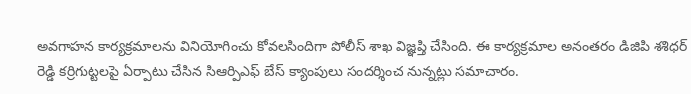అవగాహన కార్యక్రమాలను వినియోగించు కోవలసిందిగా పోలీస్ శాఖ విజ్ఞప్తి చేసింది. ఈ కార్యక్రమాల అనంతరం డిజిపి శశిధర్ రెడ్డి కర్రిగుట్టలపై ఏర్పాటు చేసిన సిఆర్పిఎఫ్ బేస్ క్యాంపులు సందర్శించ నున్నట్లు సమాచారం.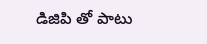డిజిపి తో పాటు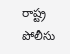రాష్ట్ర పోలీసు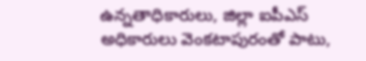ఉన్నతాధికారులు, జిల్లా ఐపీఎస్ అధికారులు వెంకటాపురంతో పాటు,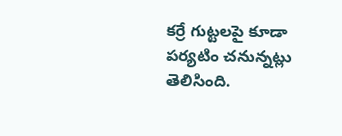కర్రే గుట్టలపై కూడా పర్యటిం చనున్నట్లు తెలిసింది.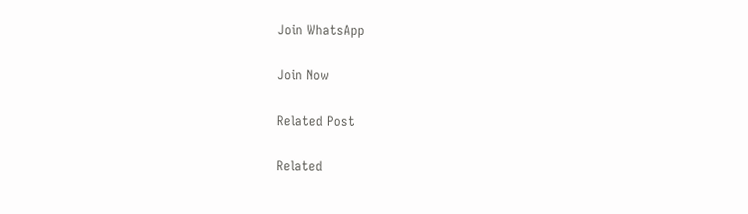Join WhatsApp

Join Now

Related Post

Related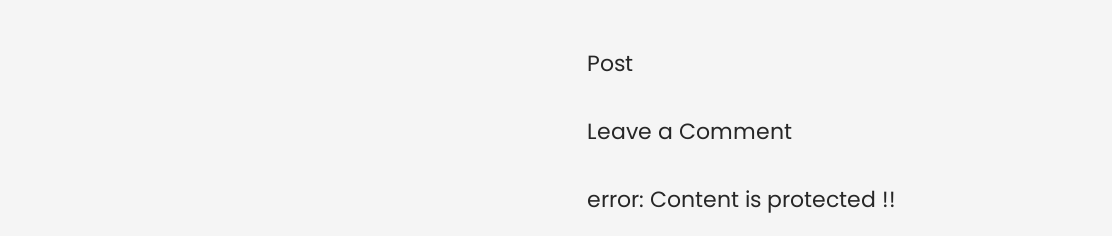Post

Leave a Comment

error: Content is protected !!